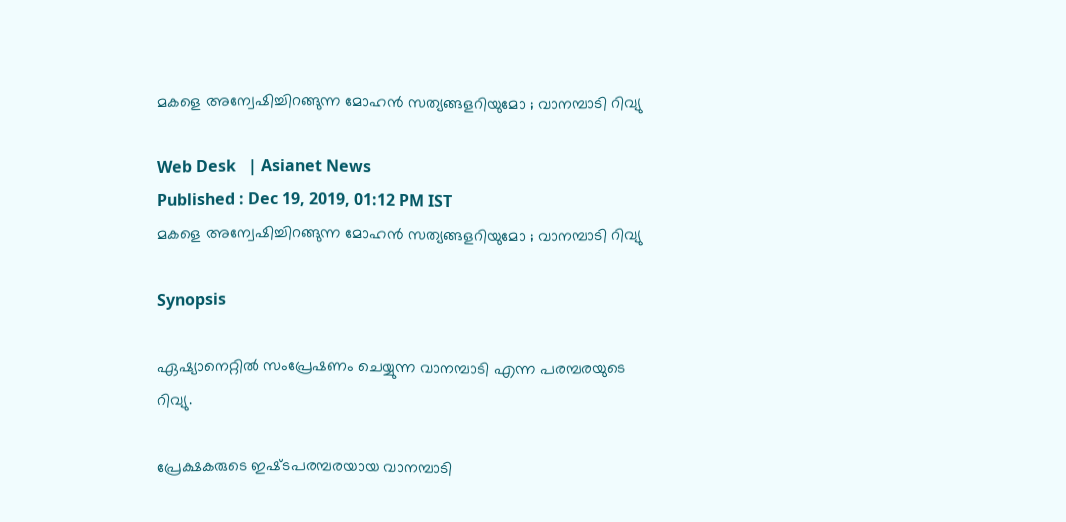മകളെ അന്വേഷിച്ചിറങ്ങുന്ന മോഹന്‍ സത്യങ്ങളറിയുമോ ; വാനമ്പാടി റിവ്യു

Web Desk   | Asianet News
Published : Dec 19, 2019, 01:12 PM IST
മകളെ അന്വേഷിച്ചിറങ്ങുന്ന മോഹന്‍ സത്യങ്ങളറിയുമോ ; വാനമ്പാടി റിവ്യു

Synopsis

ഏഷ്യാനെറ്റില്‍ സംപ്രേഷണം ചെയ്യുന്ന വാനമ്പാടി എന്ന പരമ്പരയുടെ റിവ്യു.

പ്രേക്ഷകരുടെ ഇഷ്‍ടപരമ്പരയായ വാനമ്പാടി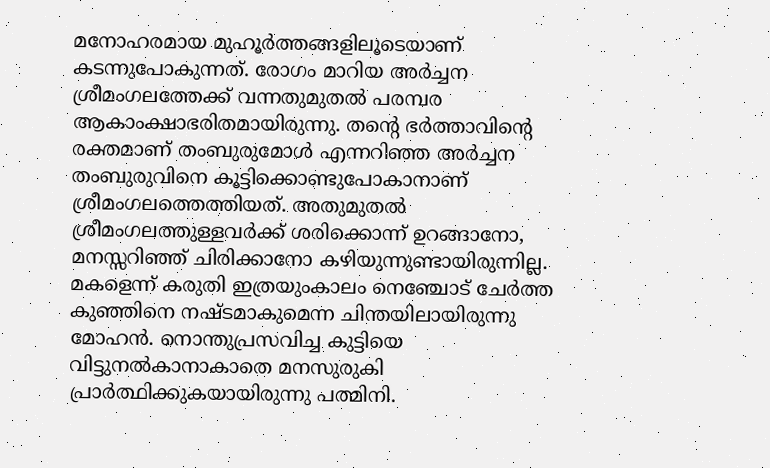മനോഹരമായ മുഹൂര്‍ത്തങ്ങളിലൂടെയാണ് കടന്നുപോകുന്നത്. രോഗം മാറിയ അര്‍ച്ചന ശ്രീമംഗലത്തേക്ക് വന്നതുമുതല്‍ പരമ്പര ആകാംക്ഷാഭരിതമായിരുന്നു. തന്റെ ഭര്‍ത്താവിന്റെ രക്തമാണ് തംബുരുമോള്‍ എന്നറിഞ്ഞ അര്‍ച്ചന തംബുരുവിനെ കൂട്ടിക്കൊണ്ടുപോകാനാണ് ശ്രീമംഗലത്തെത്തിയത്. അതുമുതല്‍ ശ്രീമംഗലത്തുള്ളവര്‍ക്ക് ശരിക്കൊന്ന് ഉറങ്ങാനോ, മനസ്സറിഞ്ഞ് ചിരിക്കാനോ കഴിയുന്നുണ്ടായിരുന്നില്ല. മകളെന്ന് കരുതി ഇത്രയുംകാലം നെഞ്ചോട് ചേര്‍ത്ത കുഞ്ഞിനെ നഷ്‍ടമാകുമെന്ന ചിന്തയിലായിരുന്നു മോഹന്‍. നൊന്തുപ്രസവിച്ച കുട്ടിയെ വിട്ടുനല്‍കാനാകാതെ മനസുരുകി പ്രാര്‍ത്ഥിക്കുകയായിരുന്നു പത്മിനി.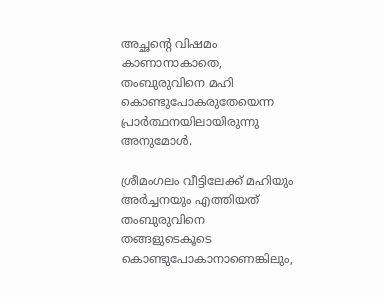അച്ഛന്റെ വിഷമം കാണാനാകാതെ, തംബുരുവിനെ മഹി കൊണ്ടുപോകരുതേയെന്ന പ്രാര്‍ത്ഥനയിലായിരുന്നു അനുമോള്‍.

ശ്രീമംഗലം വീട്ടിലേക്ക് മഹിയും അര്‍ച്ചനയും എത്തിയത് തംബുരുവിനെ തങ്ങളുടെകൂടെ കൊണ്ടുപോകാനാണെങ്കിലും,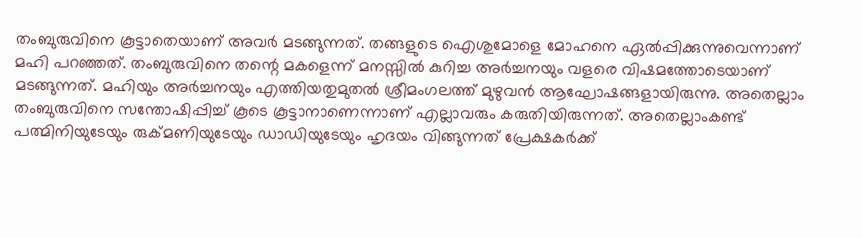തംബുരുവിനെ കൂട്ടാതെയാണ് അവര്‍ മടങ്ങുന്നത്. തങ്ങളുടെ ഐശുമോളെ മോഹനെ ഏല്‍പ്പിക്കുന്നുവെന്നാണ് മഹി പറഞ്ഞത്. തംബുരുവിനെ തന്റെ മകളെന്ന് മനസ്സില്‍ കുറിച്ച അര്‍ച്ചനയും വളരെ വിഷമത്തോടെയാണ് മടങ്ങുന്നത്. മഹിയും അര്‍ച്ചനയും എത്തിയതുമുതല്‍ ശ്രീമംഗലത്ത് മുഴുവന്‍ ആഘോഷങ്ങളായിരുന്നു. അതെല്ലാം തംബുരുവിനെ സന്തോഷിപ്പിച്ച് കൂടെ കൂട്ടാനാണെന്നാണ് എല്ലാവരും കരുതിയിരുന്നത്. അതെല്ലാംകണ്ട് പത്മിനിയുടേയും രുക്മണിയുടേയും ഡാഡിയുടേയും ഹൃദയം വിങ്ങുന്നത് പ്രേക്ഷകര്‍ക്ക്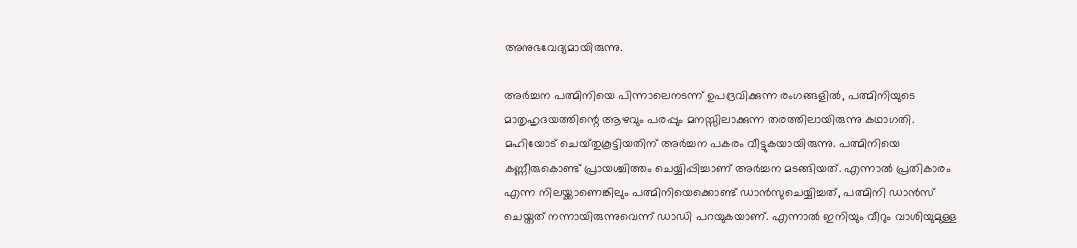അനുഭവേദ്യമായിരുന്നു.

അര്‍ച്ചന പത്മിനിയെ പിന്നാലെനടന്ന് ഉപദ്രവിക്കുന്ന രംഗങ്ങളില്‍, പത്മിനിയുടെ മാതൃഹൃദയത്തിന്റെ ആഴവും പരപ്പും മനസ്സിലാക്കുന്ന തരത്തിലായിരുന്നു കഥാഗതി. മഹിയോട് ചെയ്‍തുകൂട്ടിയതിന് അര്‍ച്ചന പകരം വീട്ടുകയായിരുന്നു. പത്മിനിയെ കണ്ണീരുകൊണ്ട് പ്രായശ്ചിത്തം ചെയ്യിപ്പിച്ചാണ് അര്‍ച്ചന മടങ്ങിയത്. എന്നാല്‍ പ്രതികാരം എന്ന നിലയ്ക്കാണെങ്കിലും പത്മിനിയെക്കൊണ്ട് ഡാന്‍സുചെയ്യിച്ചത്, പത്മിനി ഡാന്‍സ് ചെയ്തത് നന്നായിരുന്നുവെന്ന് ഡാഡി പറയുകയാണ്. എന്നാല്‍ ഇനിയും വീറും വാശിയുമുള്ള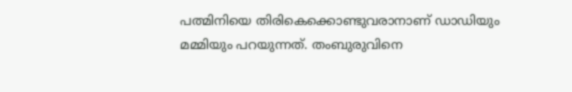പത്മിനിയെ തിരികെക്കൊണ്ടുവരാനാണ് ഡാഡിയും മമ്മിയും പറയുന്നത്. തംബുരുവിനെ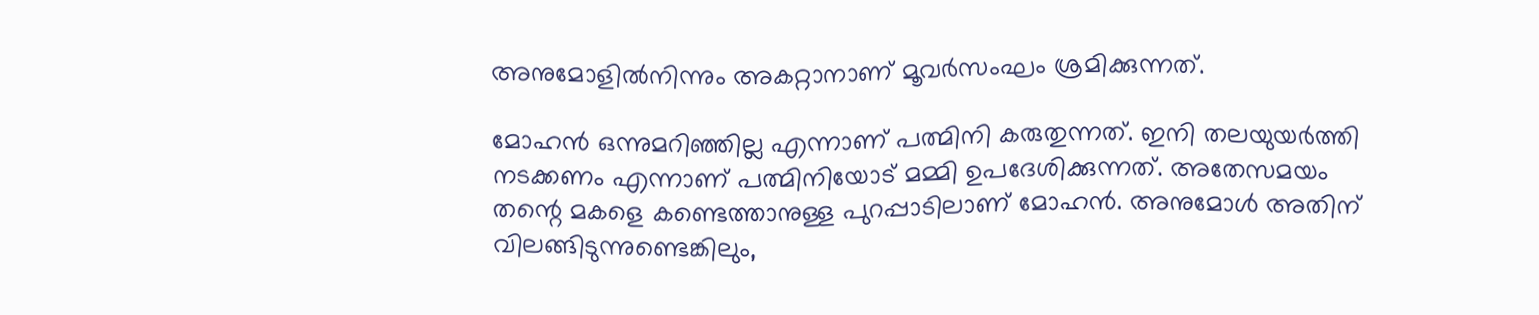അനുമോളില്‍നിന്നും അകറ്റാനാണ് മൂവര്‍സംഘം ശ്രമിക്കുന്നത്.

മോഹന്‍ ഒന്നുമറിഞ്ഞില്ല എന്നാണ് പത്മിനി കരുതുന്നത്. ഇനി തലയുയര്‍ത്തി നടക്കണം എന്നാണ് പത്മിനിയോട് മമ്മി ഉപദേശിക്കുന്നത്. അതേസമയം തന്റെ മകളെ കണ്ടെത്താനുള്ള പുറപ്പാടിലാണ് മോഹന്‍. അനുമോള്‍ അതിന് വിലങ്ങിടുന്നുണ്ടെങ്കിലും,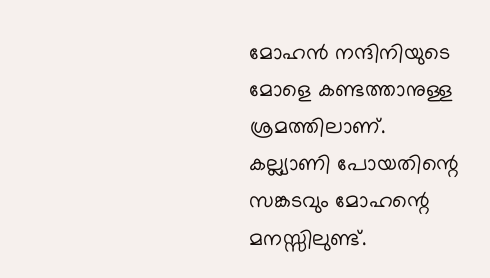മോഹന്‍ നന്ദിനിയുടെ മോളെ കണ്ടത്താനുള്ള ശ്രമത്തിലാണ്. കല്ല്യാണി പോയതിന്റെ സങ്കടവും മോഹന്റെ മനസ്സിലുണ്ട്.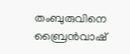തംബുരുവിനെ ബ്രൈന്‍വാഷ്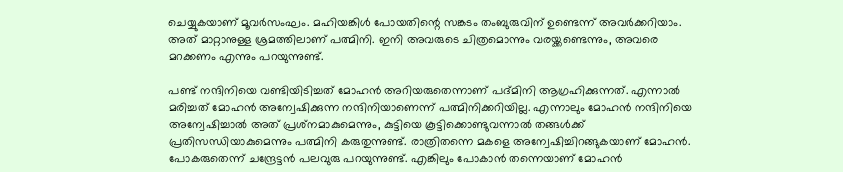ചെയ്യുകയാണ് മൂവര്‍സംഘം. മഹിയങ്കിള്‍ പോയതിന്റെ സങ്കടം തംബുരുവിന് ഉണ്ടെന്ന് അവര്‍ക്കറിയാം. അത് മാറ്റാനുള്ള ശ്രമത്തിലാണ് പത്മിനി. ഇനി അവരുടെ ചിത്രമൊന്നും വരയ്ക്കണ്ടെന്നും, അവരെ മറക്കണം എന്നും പറയുന്നുണ്ട്.

പണ്ട് നന്ദിനിയെ വണ്ടിയിടിച്ചത് മോഹന്‍ അറിയരുതെന്നാണ് പദ്‍മിനി ആഗ്രഹിക്കുന്നത്. എന്നാല്‍ മരിച്ചത് മോഹന്‍ അന്വേഷിക്കുന്ന നന്ദിനിയാണെന്ന് പത്മിനിക്കറിയില്ല. എന്നാലും മോഹന്‍ നന്ദിനിയെ അന്വേഷിച്ചാല്‍ അത് പ്രശ്‌നമാകുമെന്നും, കുട്ടിയെ കൂട്ടിക്കൊണ്ടുവന്നാല്‍ തങ്ങള്‍ക്ക് പ്രതിസന്ധിയാകുമെന്നും പത്മിനി കരുതുന്നുണ്ട്. രാത്രിതന്നെ മകളെ അന്വേഷിച്ചിറങ്ങുകയാണ് മോഹന്‍. പോകരുതെന്ന് ചന്ദ്രേട്ടന്‍ പലവുരു പറയുന്നുണ്ട്. എങ്കിലും പോകാന്‍ തന്നെയാണ് മോഹന്‍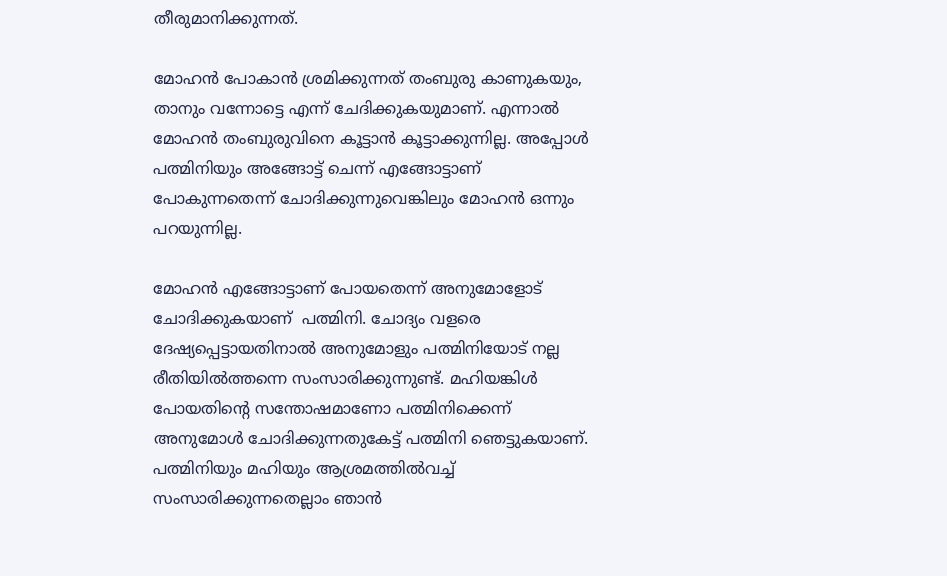തീരുമാനിക്കുന്നത്.

മോഹന്‍ പോകാന്‍ ശ്രമിക്കുന്നത് തംബുരു കാണുകയും, താനും വന്നോട്ടെ എന്ന് ചേദിക്കുകയുമാണ്. എന്നാല്‍ മോഹന്‍ തംബുരുവിനെ കൂട്ടാന്‍ കൂട്ടാക്കുന്നില്ല. അപ്പോള്‍ പത്മിനിയും അങ്ങോട്ട് ചെന്ന് എങ്ങോട്ടാണ് പോകുന്നതെന്ന് ചോദിക്കുന്നുവെങ്കിലും മോഹന്‍ ഒന്നും പറയുന്നില്ല.

മോഹന്‍ എങ്ങോട്ടാണ് പോയതെന്ന് അനുമോളോട് ചോദിക്കുകയാണ്  പത്മിനി. ചോദ്യം വളരെ ദേഷ്യപ്പെട്ടായതിനാല്‍ അനുമോളും പത്മിനിയോട് നല്ല രീതിയില്‍ത്തന്നെ സംസാരിക്കുന്നുണ്ട്. മഹിയങ്കിള്‍ പോയതിന്റെ സന്തോഷമാണോ പത്മിനിക്കെന്ന് അനുമോള്‍ ചോദിക്കുന്നതുകേട്ട് പത്മിനി ഞെട്ടുകയാണ്. പത്മിനിയും മഹിയും ആശ്രമത്തില്‍വച്ച് സംസാരിക്കുന്നതെല്ലാം ഞാന്‍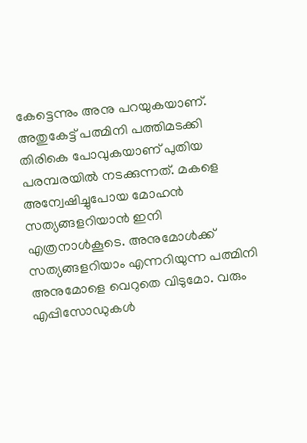കേട്ടെന്നും അനു പറയുകയാണ്. അതുകേട്ട് പത്മിനി പത്തിമടക്കി തിരികെ പോവുകയാണ് പുതിയ പരമ്പരയില്‍ നടക്കുന്നത്. മകളെ അന്വേഷിച്ചുപോയ മോഹന്‍ സത്യങ്ങളറിയാന്‍ ഇനി എത്രനാള്‍കൂടെ. അനുമോള്‍ക്ക് സത്യങ്ങളറിയാം എന്നറിയുന്ന പത്മിനി അനുമോളെ വെറുതെ വിടുമോ. വരും എപ്പിസോഡുകള്‍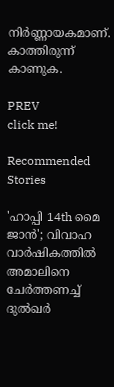നിര്‍ണ്ണായകമാണ്. കാത്തിരുന്ന് കാണുക.

PREV
click me!

Recommended Stories

'ഹാപ്പി 14th മൈ ജാൻ'; വിവാഹ വാർഷികത്തിൽ അമാലിനെ ചേർത്തണച്ച് ദുൽഖർ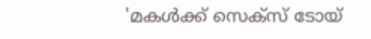'മകൾക്ക് സെക്സ് ടോയ്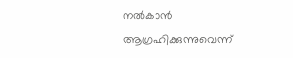നൽകാൻ ആഗ്രഹിക്കുന്നുവെന്ന്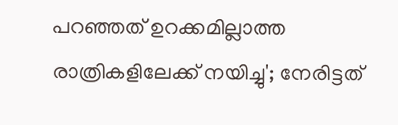പറഞ്ഞത് ഉറക്കമില്ലാത്ത രാത്രികളിലേക്ക് നയിച്ചു'; നേരിട്ടത്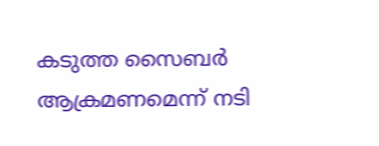കടുത്ത സൈബർ ആക്രമണമെന്ന് നടി